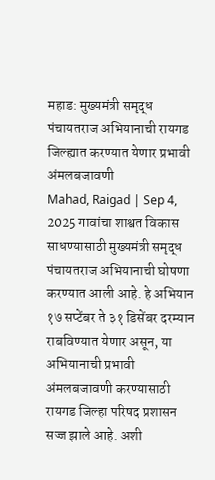महाड: मुख्यमंत्री समृद्ध पंचायतराज अभियानाची रायगड जिल्ह्यात करण्यात येणार प्रभावी अंमलबजावणी
Mahad, Raigad | Sep 4, 2025 गावांचा शाश्वत विकास साधण्यासाठी मुख्यमंत्री समृद्ध पंचायतराज अभियानाची घोषणा करण्यात आली आहे. हे अभियान १७ सप्टेंबर ते ३१ डिसेंबर दरम्यान राबविण्यात येणार असून, या अभियानाची प्रभावी अंमलबजावणी करण्यासाठी रायगड जिल्हा परिषद प्रशासन सज्ज झाले आहे. अशी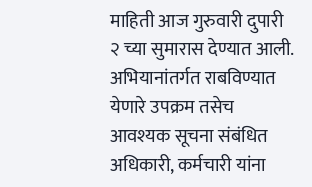माहिती आज गुरुवारी दुपारी २ च्या सुमारास देण्यात आली. अभियानांतर्गत राबविण्यात येणारे उपक्रम तसेच आवश्यक सूचना संबंधित अधिकारी, कर्मचारी यांना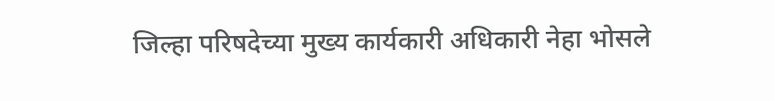जिल्हा परिषदेच्या मुख्य कार्यकारी अधिकारी नेहा भोसले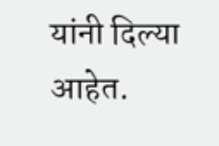यांनी दिल्या आहेत.